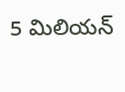5 మిలియన్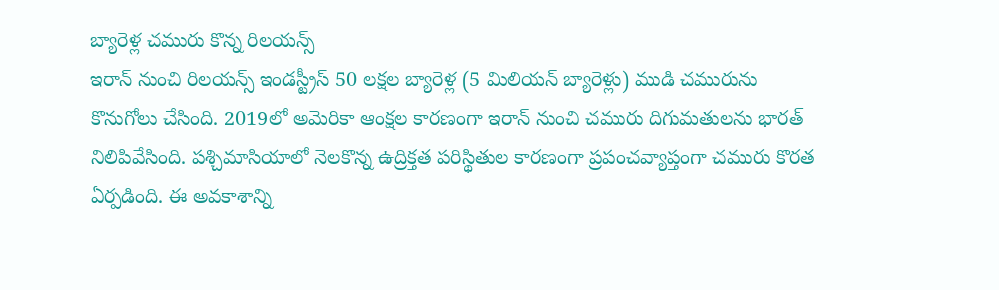బ్యారెళ్ల చమురు కొన్న రిలయన్స్
ఇరాన్ నుంచి రిలయన్స్ ఇండస్ట్రీస్ 50 లక్షల బ్యారెళ్ల (5 మిలియన్ బ్యారెళ్లు) ముడి చమురును కొనుగోలు చేసింది. 2019లో అమెరికా ఆంక్షల కారణంగా ఇరాన్ నుంచి చమురు దిగుమతులను భారత్ నిలిపివేసింది. పశ్చిమాసియాలో నెలకొన్న ఉద్రిక్తత పరిస్థితుల కారణంగా ప్రపంచవ్యాప్తంగా చమురు కొరత ఏర్పడింది. ఈ అవకాశాన్ని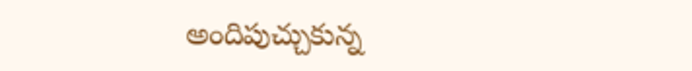అందిపుచ్చుకున్న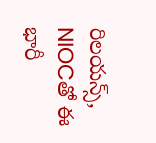రిలయన్స్, NIOCతో ఈ భారీ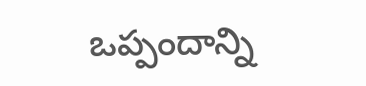ఒప్పందాన్ని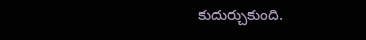కుదుర్చుకుంది.